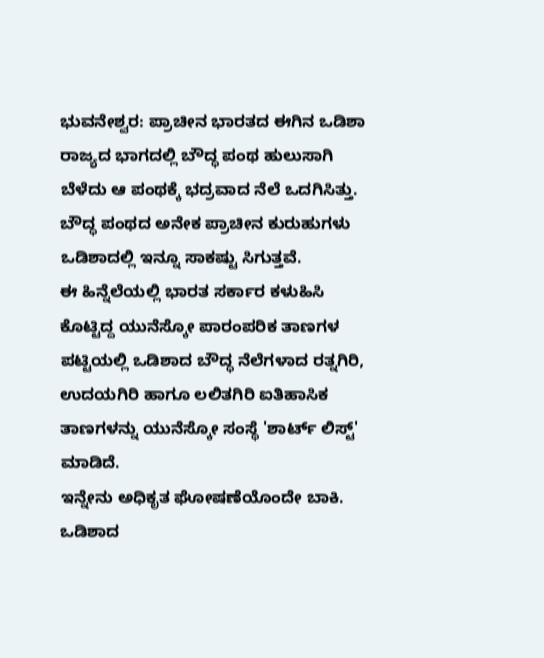ಭುವನೇಶ್ವರ: ಪ್ರಾಚೀನ ಭಾರತದ ಈಗಿನ ಒಡಿಶಾ ರಾಜ್ಯದ ಭಾಗದಲ್ಲಿ ಬೌದ್ಧ ಪಂಥ ಹುಲುಸಾಗಿ ಬೆಳೆದು ಆ ಪಂಥಕ್ಕೆ ಭದ್ರವಾದ ನೆಲೆ ಒದಗಿಸಿತ್ತು. ಬೌದ್ಧ ಪಂಥದ ಅನೇಕ ಪ್ರಾಚೀನ ಕುರುಹುಗಳು ಒಡಿಶಾದಲ್ಲಿ ಇನ್ನೂ ಸಾಕಷ್ಟು ಸಿಗುತ್ತವೆ.
ಈ ಹಿನ್ನೆಲೆಯಲ್ಲಿ ಭಾರತ ಸರ್ಕಾರ ಕಳುಹಿಸಿ ಕೊಟ್ಟಿದ್ದ ಯುನೆಸ್ಕೋ ಪಾರಂಪರಿಕ ತಾಣಗಳ ಪಟ್ಟಿಯಲ್ಲಿ ಒಡಿಶಾದ ಬೌದ್ಧ ನೆಲೆಗಳಾದ ರತ್ನಗಿರಿ, ಉದಯಗಿರಿ ಹಾಗೂ ಲಲಿತಗಿರಿ ಐತಿಹಾಸಿಕ ತಾಣಗಳನ್ನು ಯುನೆಸ್ಕೋ ಸಂಸ್ಥೆ 'ಶಾರ್ಟ್ ಲಿಸ್ಟ್' ಮಾಡಿದೆ.
ಇನ್ನೇನು ಅಧಿಕೃತ ಘೋಷಣೆಯೊಂದೇ ಬಾಕಿ.
ಒಡಿಶಾದ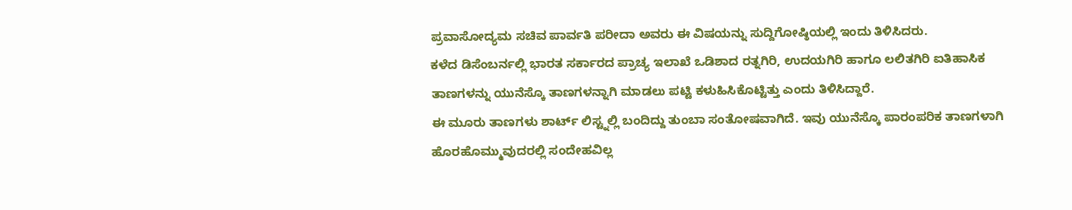ಪ್ರವಾಸೋದ್ಯಮ ಸಚಿವ ಪಾರ್ವತಿ ಪರೀದಾ ಅವರು ಈ ವಿಷಯನ್ನು ಸುದ್ದಿಗೋಷ್ಠಿಯಲ್ಲಿ ಇಂದು ತಿಳಿಸಿದರು.
ಕಳೆದ ಡಿಸೆಂಬರ್ನಲ್ಲಿ ಭಾರತ ಸರ್ಕಾರದ ಪ್ರಾಚ್ಯ ಇಲಾಖೆ ಒಡಿಶಾದ ರತ್ನಗಿರಿ, ಉದಯಗಿರಿ ಹಾಗೂ ಲಲಿತಗಿರಿ ಐತಿಹಾಸಿಕ ತಾಣಗಳನ್ನು ಯುನೆಸ್ಕೊ ತಾಣಗಳನ್ನಾಗಿ ಮಾಡಲು ಪಟ್ಟಿ ಕಳುಹಿಸಿಕೊಟ್ಟಿತ್ತು ಎಂದು ತಿಳಿಸಿದ್ದಾರೆ.
ಈ ಮೂರು ತಾಣಗಳು ಶಾರ್ಟ್ ಲಿಸ್ಟ್ನಲ್ಲಿ ಬಂದಿದ್ದು ತುಂಬಾ ಸಂತೋಷವಾಗಿದೆ. ಇವು ಯುನೆಸ್ಕೊ ಪಾರಂಪರಿಕ ತಾಣಗಳಾಗಿ ಹೊರಹೊಮ್ಮುವುದರಲ್ಲಿ ಸಂದೇಹವಿಲ್ಲ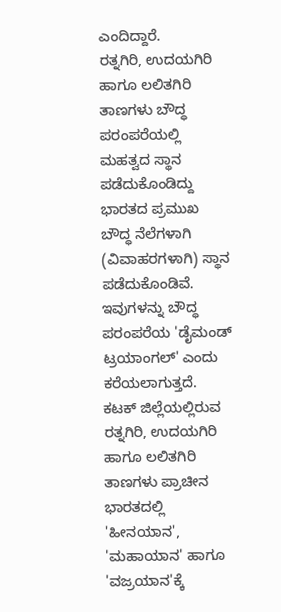ಎಂದಿದ್ದಾರೆ.
ರತ್ನಗಿರಿ, ಉದಯಗಿರಿ ಹಾಗೂ ಲಲಿತಗಿರಿ ತಾಣಗಳು ಬೌದ್ಧ ಪರಂಪರೆಯಲ್ಲಿ ಮಹತ್ವದ ಸ್ಥಾನ ಪಡೆದುಕೊಂಡಿದ್ದು ಭಾರತದ ಪ್ರಮುಖ ಬೌದ್ಧ ನೆಲೆಗಳಾಗಿ (ವಿವಾಹರಗಳಾಗಿ) ಸ್ಥಾನ ಪಡೆದುಕೊಂಡಿವೆ. ಇವುಗಳನ್ನು ಬೌದ್ಧ ಪರಂಪರೆಯ 'ಡೈಮಂಡ್ ಟ್ರಯಾಂಗಲ್' ಎಂದು ಕರೆಯಲಾಗುತ್ತದೆ.
ಕಟಕ್ ಜಿಲ್ಲೆಯಲ್ಲಿರುವ ರತ್ನಗಿರಿ, ಉದಯಗಿರಿ ಹಾಗೂ ಲಲಿತಗಿರಿ ತಾಣಗಳು ಪ್ರಾಚೀನ ಭಾರತದಲ್ಲಿ 'ಹೀನಯಾನ', 'ಮಹಾಯಾನ' ಹಾಗೂ 'ವಜ್ರಯಾನ'ಕ್ಕೆ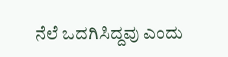ನೆಲೆ ಒದಗಿಸಿದ್ದವು ಎಂದು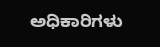ಅಧಿಕಾರಿಗಳು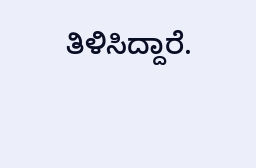ತಿಳಿಸಿದ್ದಾರೆ.